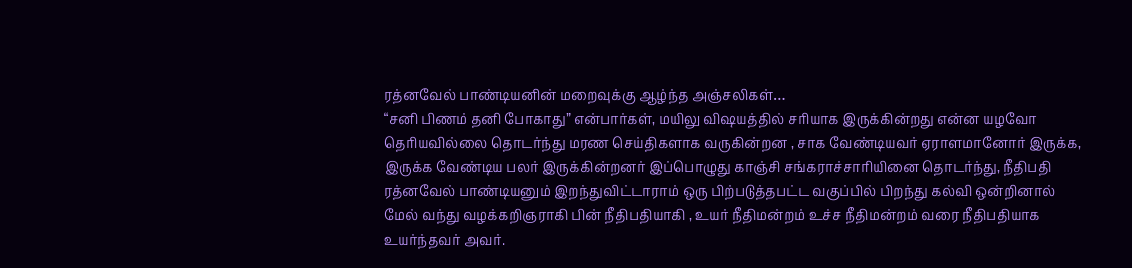ரத்னவேல் பாண்டியனின் மறைவுக்கு ஆழ்ந்த அஞ்சலிகள்…
“சனி பிணம் தனி போகாது” என்பார்கள், மயிலு விஷயத்தில் சரியாக இருக்கின்றது என்ன யழவோ தெரியவில்லை தொடர்ந்து மரண செய்திகளாக வருகின்றன , சாக வேண்டியவர் ஏராளமானோர் இருக்க, இருக்க வேண்டிய பலர் இருக்கின்றனர் இப்பொழுது காஞ்சி சங்கராச்சாரியினை தொடர்ந்து, நீதிபதி ரத்னவேல் பாண்டியனும் இறந்துவிட்டாராம் ஒரு பிற்படுத்தபட்ட வகுப்பில் பிறந்து கல்வி ஒன்றினால் மேல் வந்து வழக்கறிஞராகி பின் நீதிபதியாகி , உயர் நீதிமன்றம் உச்ச நீதிமன்றம் வரை நீதிபதியாக உயர்ந்தவர் அவர்.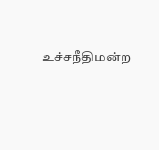உச்சநீதிமன்ற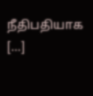நீதிபதியாக […]